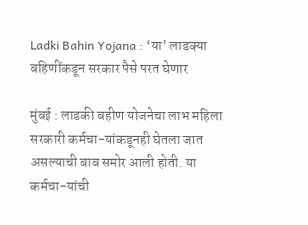Ladki Bahin Yojana : ‘या’ लाडक्या बहिणींकडून सरकार पैसे परत घेणार

मुंबई : लाडकी बहीण योजनेचा लाभ महिला सरकारी कर्मचा-यांकडूनही घेतला जात असल्याची बाब समोर आली होती. या कर्मचा-यांची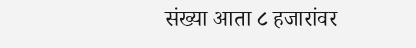संख्या आता ८ हजारांवर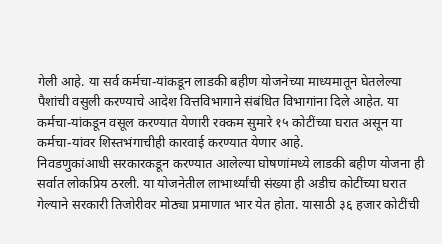गेली आहे. या सर्व कर्मचा-यांकडून लाडकी बहीण योजनेच्या माध्यमातून घेतलेल्या पैशांची वसुली करण्याचे आदेश वित्तविभागाने संबंधित विभागांना दिले आहेत. या कर्मचा-यांकडून वसूल करण्यात येणारी रक्कम सुमारे १५ कोटींच्या घरात असून या कर्मचा-यांवर शिस्तभंगाचीही कारवाई करण्यात येणार आहे.
निवडणुकांआधी सरकारकडून करण्यात आलेल्या घोषणांमध्ये लाडकी बहीण योजना ही सर्वात लोकप्रिय ठरली. या योजनेतील लाभार्थ्यांची संख्या ही अडीच कोटींच्या घरात गेल्याने सरकारी तिजोरीवर मोठ्या प्रमाणात भार येत होता. यासाठी ३६ हजार कोटींची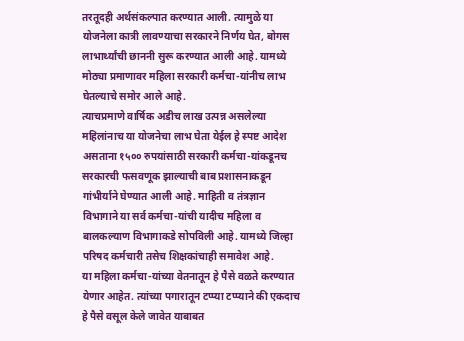तरतूदही अर्थसंकल्पात करण्यात आली. त्यामुळे या योजनेला कात्री लावण्याचा सरकारने निर्णय घेत, बोगस लाभार्थ्यांची छाननी सुरू करण्यात आली आहे. यामध्ये मोठ्या प्रमाणावर महिला सरकारी कर्मचा-यांनीच लाभ घेतल्याचे समोर आले आहे.
त्याचप्रमाणे वार्षिक अडीच लाख उत्पन्न असलेल्या महिलांनाच या योजनेचा लाभ घेता येईल हे स्पष्ट आदेश असताना १५०० रुपयांसाठी सरकारी कर्मचा-यांकडूनच सरकारची फसवणूक झाल्याची बाब प्रशासनाकडून गांभीर्याने घेण्यात आली आहे. माहिती व तंत्रज्ञान विभागाने या सर्व कर्मचा-यांची यादीच महिला व बालकल्याण विभागाकडे सोपविली आहे. यामध्ये जिल्हा परिषद कर्मचारी तसेच शिक्षकांचाही समावेश आहे.
या महिला कर्मचा-यांच्या वेतनातून हे पैसे वळते करण्यात येणार आहेत. त्यांच्या पगारातून टप्प्या टप्प्याने की एकदाच हे पैसे वसूल केले जावेत याबाबत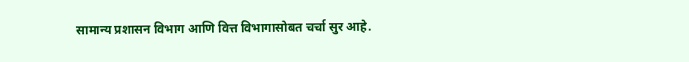सामान्य प्रशासन विभाग आणि वित्त विभागासोबत चर्चा सुर आहे.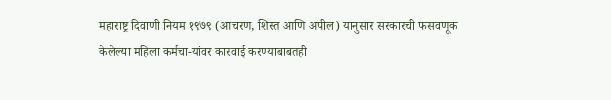महाराष्ट्र दिवाणी नियम १९७९ (आचरण, शिस्त आणि अपील) यानुसार सरकारची फसवणूक केलेल्या महिला कर्मचा-यांवर कारवाई करण्याबाबतही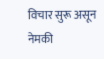विचार सुरू असून नेमकी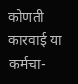कोणती कारवाई या कर्मचा-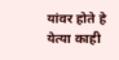यांवर होते हे येत्या काही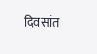दिवसांत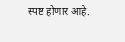स्पष्ट होणार आहे.